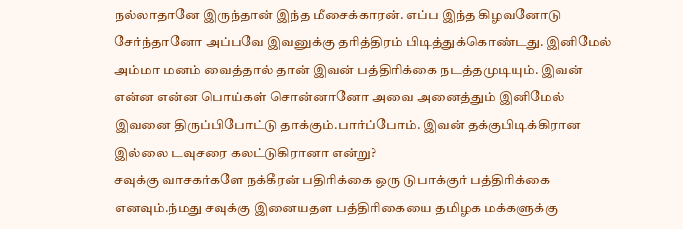நல்லாதானே இருந்தான் இந்த மீசைக்காரன். எப்ப இந்த கிழவனோடு சேர்ந்தானோ அப்பவே இவனுக்கு தரித்திரம் பிடித்துக்கொண்டது. இனிமேல் அம்மா மனம் வைத்தால் தான் இவன் பத்திரிக்கை நடத்தமுடியும். இவன் என்ன என்ன பொய்கள் சொன்னானோ அவை அனைத்தும் இனிமேல் இவனை திருப்பிபோட்டு தாக்கும்.பார்ப்போம். இவன் தக்குபிடிக்கிரான இல்லை டவுசரை கலட்டுகிரானா என்று?
சவுக்கு வாசகர்களே நக்கீரன் பதிரிக்கை ஒரு டுபாக்குர் பத்திரிக்கை எனவும்.ந்மது சவுக்கு இனையதள பத்திரிகையை தமிழக மக்களுக்கு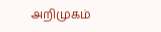அறிமுகம்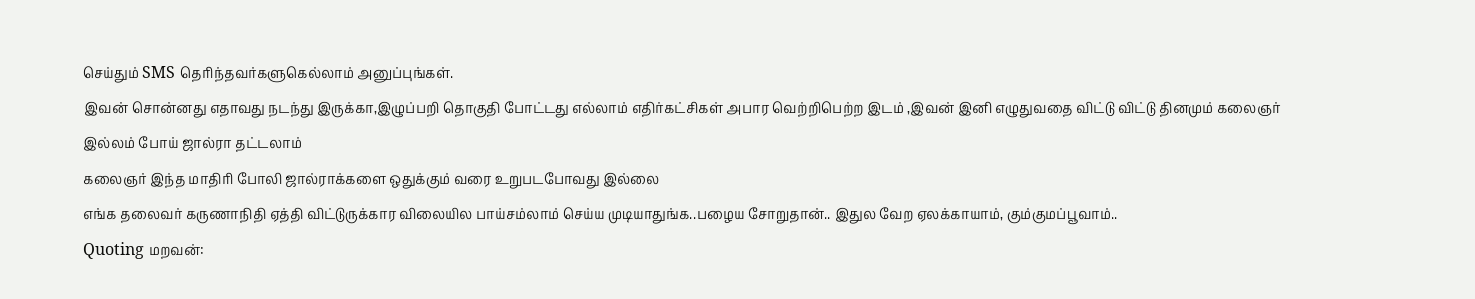செய்தும் SMS தெரிந்தவர்களுகெல்லாம் அனுப்புங்கள்.
இவன் சொன்னது எதாவது நடந்து இருக்கா,இழுப்பறி தொகுதி போட்டது எல்லாம் எதிர்கட்சிகள் அபார வெற்றிபெற்ற இடம் ,இவன் இனி எழுதுவதை விட்டு விட்டு தினமும் கலைஞர் இல்லம் போய் ஜால்ரா தட்டலாம்
கலைஞர் இந்த மாதிரி போலி ஜால்ராக்களை ஒதுக்கும் வரை உறுபடபோவது இல்லை
எங்க தலைவர் கருணாநிதி ஏத்தி விட்டுருக்கார விலையில பாய்சம்லாம் செய்ய முடியாதுங்க..பழைய சோறுதான்.. இதுல வேற ஏலக்காயாம், கும்குமப்பூவாம்..
Quoting மறவன்: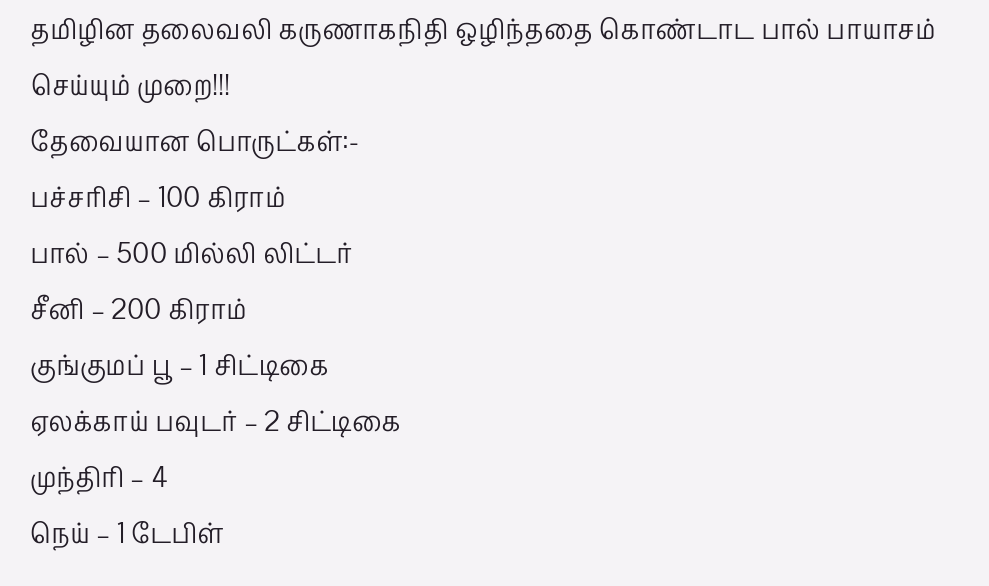தமிழின தலைவலி கருணாகநிதி ஒழிந்ததை கொண்டாட பால் பாயாசம் செய்யும் முறை!!!
தேவையான பொருட்கள்:-
பச்சரிசி – 100 கிராம்
பால் – 500 மில்லி லிட்டர்
சீனி – 200 கிராம்
குங்குமப் பூ – 1 சிட்டிகை
ஏலக்காய் பவுடர் – 2 சிட்டிகை
முந்திரி – 4
நெய் – 1 டேபிள்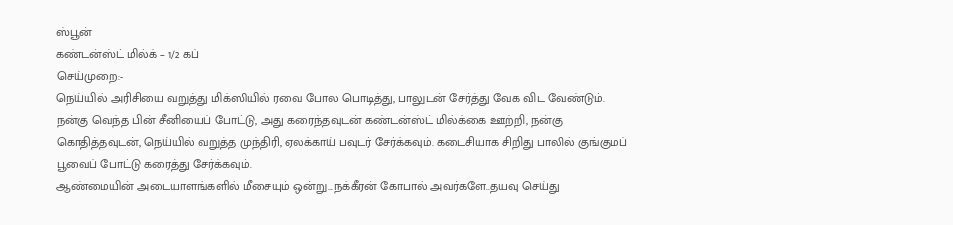ஸ்பூன்
கண்டன்ஸ்ட் மில்க் – 1/2 கப்
செய்முறை:-
நெய்யில் அரிசியை வறுத்து மிக்ஸியில் ரவை போல பொடித்து, பாலுடன் சேர்த்து வேக விட வேண்டும். நன்கு வெந்த பின் சீனியைப் போட்டு, அது கரைந்தவுடன் கண்டன்ஸ்ட் மில்க்கை ஊற்றி, நன்கு கொதித்தவுடன், நெய்யில் வறுத்த முந்திரி, ஏலக்காய் பவுடர் சேர்க்கவும். கடைசியாக சிறிது பாலில் குங்குமப் பூவைப் போட்டு கரைத்து சேர்க்கவும்.
ஆண்மையின் அடையாளங்களில் மீசையும் ஒன்று...நக்கீரன் கோபால் அவர்களே..தயவு செய்து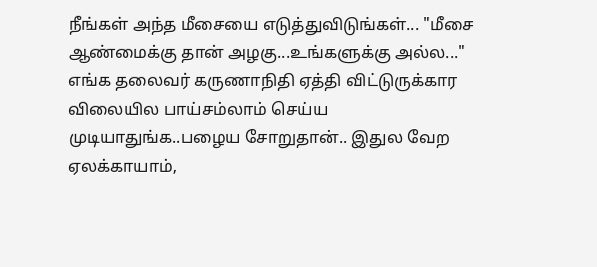நீங்கள் அந்த மீசையை எடுத்துவிடுங்கள்... "மீசை ஆண்மைக்கு தான் அழகு...உங்களுக்கு அல்ல..."
எங்க தலைவர் கருணாநிதி ஏத்தி விட்டுருக்கார விலையில பாய்சம்லாம் செய்ய முடியாதுங்க..பழைய சோறுதான்.. இதுல வேற ஏலக்காயாம்,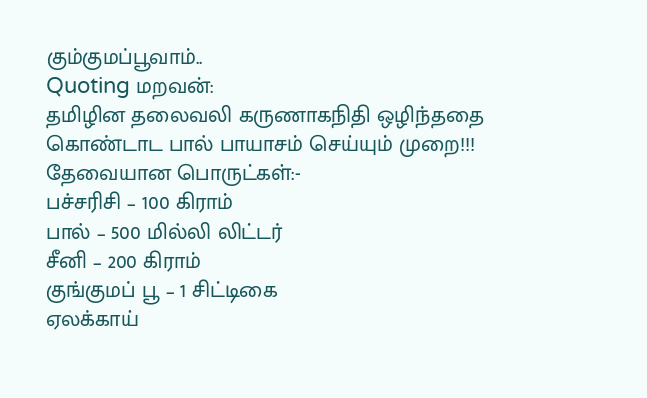கும்குமப்பூவாம்..
Quoting மறவன்:
தமிழின தலைவலி கருணாகநிதி ஒழிந்ததை கொண்டாட பால் பாயாசம் செய்யும் முறை!!!
தேவையான பொருட்கள்:-
பச்சரிசி – 100 கிராம்
பால் – 500 மில்லி லிட்டர்
சீனி – 200 கிராம்
குங்குமப் பூ – 1 சிட்டிகை
ஏலக்காய்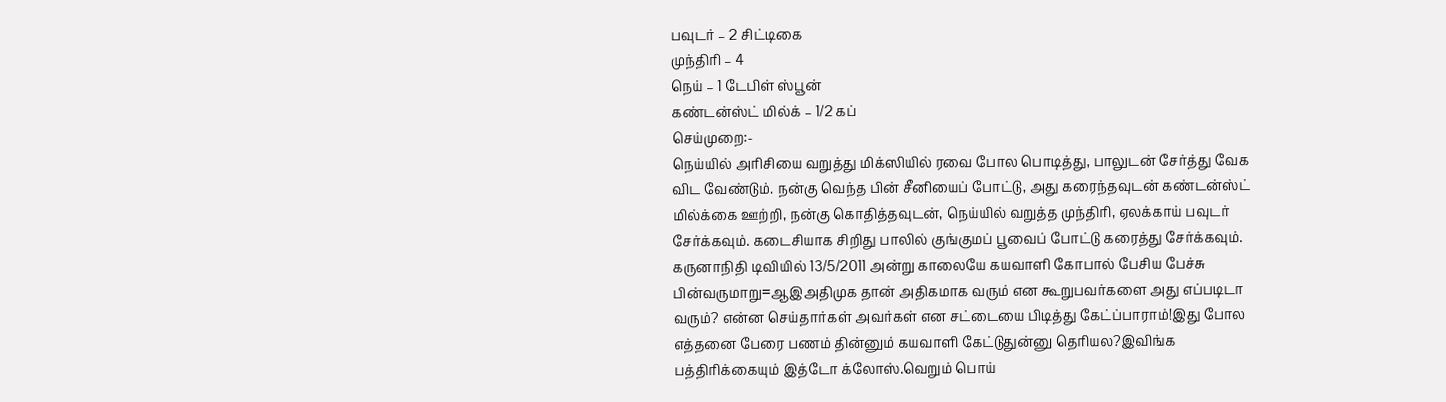பவுடர் – 2 சிட்டிகை
முந்திரி – 4
நெய் – 1 டேபிள் ஸ்பூன்
கண்டன்ஸ்ட் மில்க் – 1/2 கப்
செய்முறை:-
நெய்யில் அரிசியை வறுத்து மிக்ஸியில் ரவை போல பொடித்து, பாலுடன் சேர்த்து வேக விட வேண்டும். நன்கு வெந்த பின் சீனியைப் போட்டு, அது கரைந்தவுடன் கண்டன்ஸ்ட் மில்க்கை ஊற்றி, நன்கு கொதித்தவுடன், நெய்யில் வறுத்த முந்திரி, ஏலக்காய் பவுடர் சேர்க்கவும். கடைசியாக சிறிது பாலில் குங்குமப் பூவைப் போட்டு கரைத்து சேர்க்கவும்.
கருனாநிதி டிவியில் 13/5/2011 அன்று காலையே கயவாளி கோபால் பேசிய பேச்சு பின்வருமாறு=ஆஇஅதிமுக தான் அதிகமாக வரும் என கூறுபவர்களை அது எப்படிடா வரும்? என்ன செய்தார்கள் அவர்கள் என சட்டையை பிடித்து கேட்ப்பாராம்!இது போல எத்தனை பேரை பணம் தின்னும் கயவாளி கேட்டுதுன்னு தெரியல?இவிங்க பத்திரிக்கையும் இத்டோ க்லோஸ்.வெறும் பொய்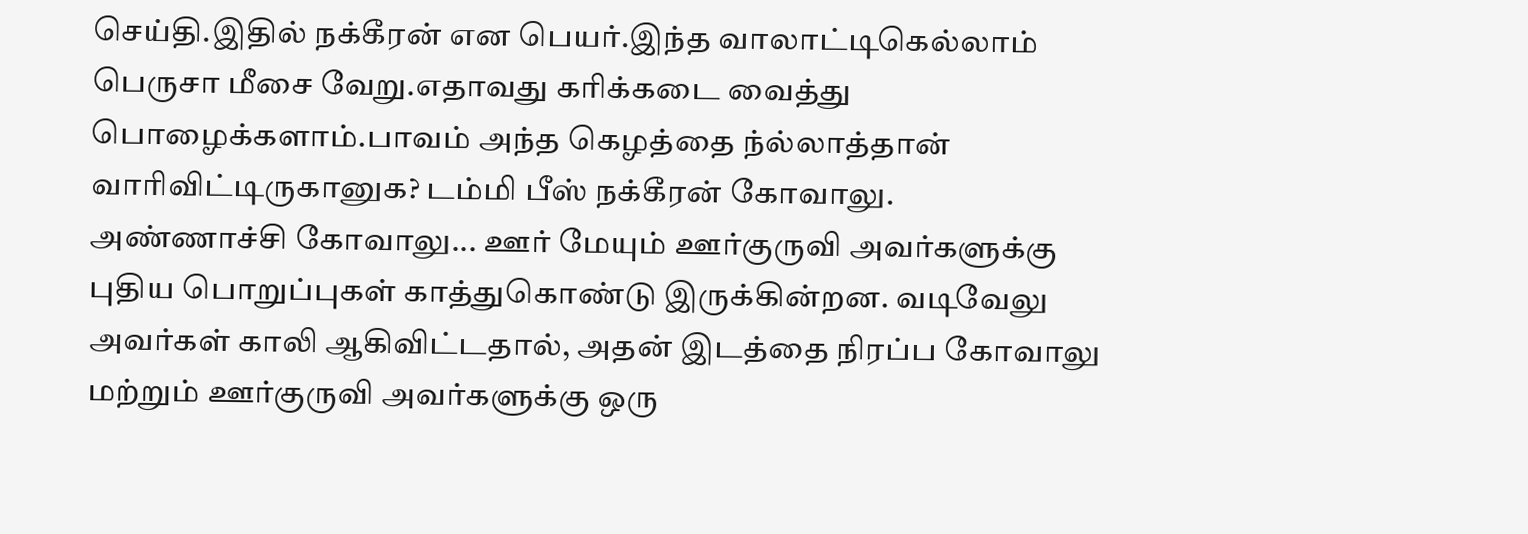செய்தி.இதில் நக்கீரன் என பெயர்.இந்த வாலாட்டிகெல்லாம் பெருசா மீசை வேறு.எதாவது கரிக்கடை வைத்து பொழைக்களாம்.பாவம் அந்த கெழத்தை ந்ல்லாத்தான் வாரிவிட்டிருகானுக? டம்மி பீஸ் நக்கீரன் கோவாலு.
அண்ணாச்சி கோவாலு... ஊர் மேயும் ஊர்குருவி அவர்களுக்கு புதிய பொறுப்புகள் காத்துகொண்டு இருக்கின்றன. வடிவேலு அவர்கள் காலி ஆகிவிட்டதால், அதன் இடத்தை நிரப்ப கோவாலு மற்றும் ஊர்குருவி அவர்களுக்கு ஒரு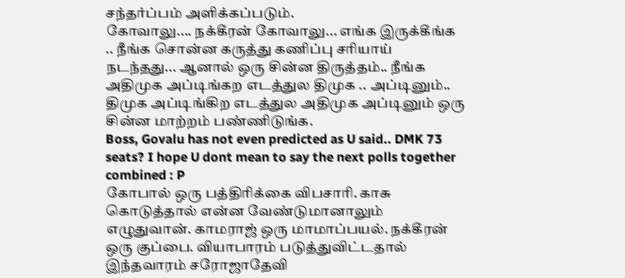சந்தர்ப்பம் அளிக்கப்படும்.
கோவாலு.... நக்கீரன் கோவாலு... எங்க இருக்கீங்க .. நீங்க சொன்ன கருத்து கணிப்பு சரியாய் நடந்தது... ஆனால் ஒரு சின்ன திருத்தம்.. நீங்க அதிமுக அப்டிங்கற எடத்துல திமுக .. அப்டினும்.. திமுக அப்டிங்கிற எடத்துல அதிமுக அப்டினும் ஒரு சின்ன மாற்றம் பண்ணிடுங்க.
Boss, Govalu has not even predicted as U said.. DMK 73 seats? I hope U dont mean to say the next polls together combined : P
கோபால் ஒரு பத்திரிக்கை விபசாரி. காசு கொடுத்தால் என்ன வேண்டுமானாலும் எழுதுவான். காமராஜ் ஒரு மாமாப்பயல். நக்கீரன் ஒரு குப்பை. வியாபாரம் படுத்துவிட்டதால் இந்தவாரம் சரோஜாதேவி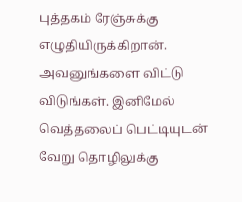புத்தகம் ரேஞ்சுக்கு எழுதியிருக்கிறான். அவனுங்களை விட்டு விடுங்கள். இனிமேல் வெத்தலைப் பெட்டியுடன் வேறு தொழிலுக்கு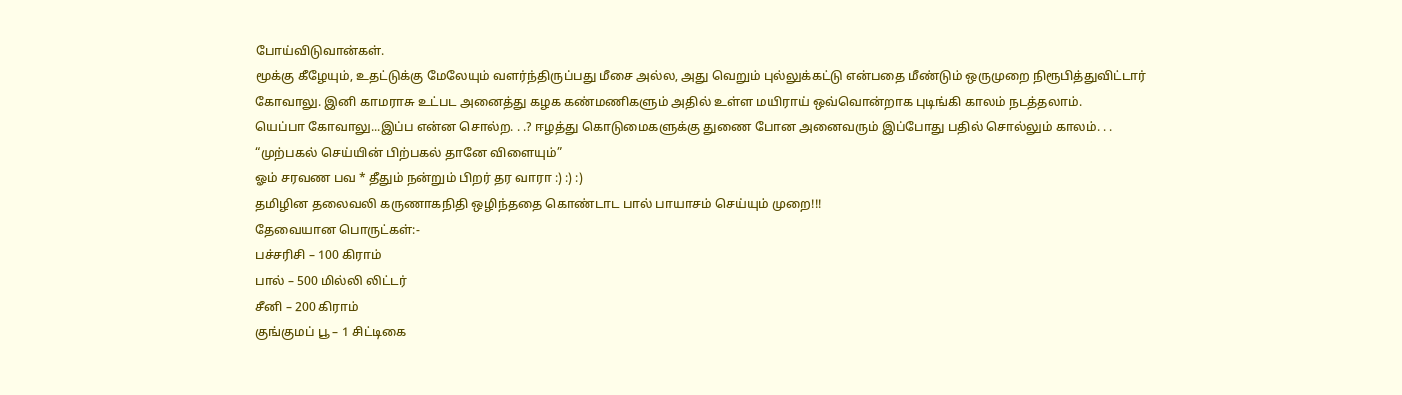போய்விடுவான்கள்.
மூக்கு கீழேயும், உதட்டுக்கு மேலேயும் வளர்ந்திருப்பது மீசை அல்ல, அது வெறும் புல்லுக்கட்டு என்பதை மீண்டும் ஒருமுறை நிரூபித்துவிட்டார் கோவாலு. இனி காமராசு உட்பட அனைத்து கழக கண்மணிகளும் அதில் உள்ள மயிராய் ஒவ்வொன்றாக புடிங்கி காலம் நடத்தலாம்.
யெப்பா கோவாலு...இப்ப என்ன சொல்ற. . .? ஈழத்து கொடுமைகளுக்கு துணை போன அனைவரும் இப்போது பதில் சொல்லும் காலம். . . “முற்பகல் செய்யின் பிற்பகல் தானே விளையும்”
ஓம் சரவண பவ * தீதும் நன்றும் பிறர் தர வாரா :) :) :)
தமிழின தலைவலி கருணாகநிதி ஒழிந்ததை கொண்டாட பால் பாயாசம் செய்யும் முறை!!!
தேவையான பொருட்கள்:-
பச்சரிசி – 100 கிராம்
பால் – 500 மில்லி லிட்டர்
சீனி – 200 கிராம்
குங்குமப் பூ – 1 சிட்டிகை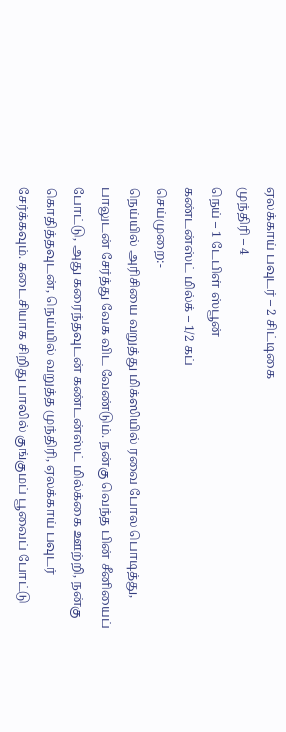ஏலக்காய் பவுடர் – 2 சிட்டிகை
முந்திரி – 4
நெய் – 1 டேபிள் ஸ்பூன்
கண்டன்ஸ்ட் மில்க் – 1/2 கப்
செய்முறை:-
நெய்யில் அரிசியை வறுத்து மிக்ஸியில் ரவை போல பொடித்து, பாலுடன் சேர்த்து வேக விட வேண்டும். நன்கு வெந்த பின் சீனியைப் போட்டு, அது கரைந்தவுடன் கண்டன்ஸ்ட் மில்க்கை ஊற்றி, நன்கு கொதித்தவுடன், நெய்யில் வறுத்த முந்திரி, ஏலக்காய் பவுடர் சேர்க்கவும். கடைசியாக சிறிது பாலில் குங்குமப் பூவைப் போட்டு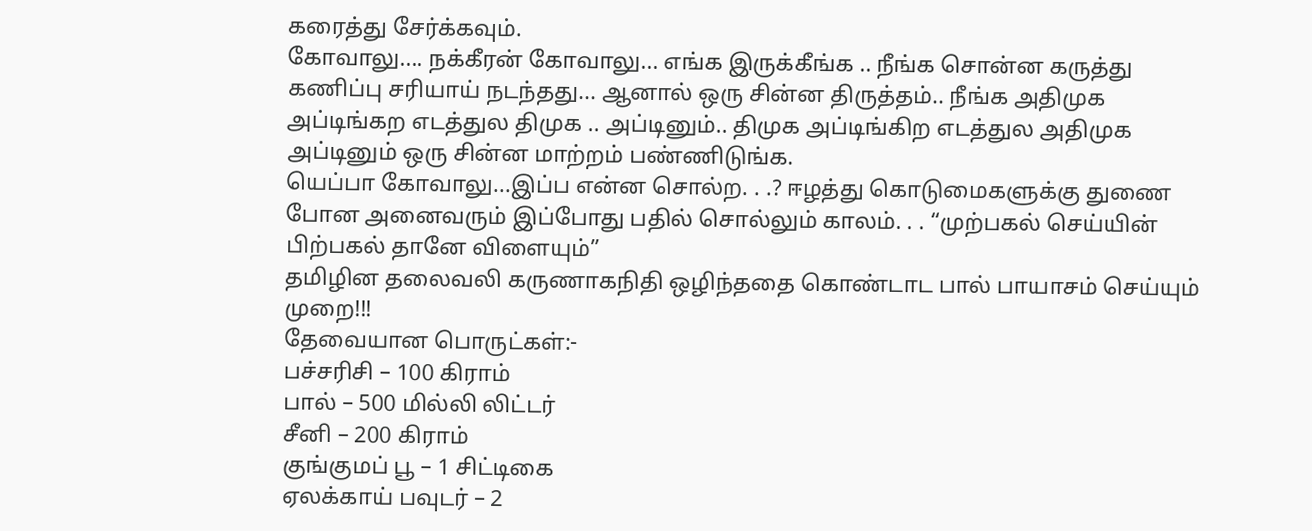கரைத்து சேர்க்கவும்.
கோவாலு.... நக்கீரன் கோவாலு... எங்க இருக்கீங்க .. நீங்க சொன்ன கருத்து கணிப்பு சரியாய் நடந்தது... ஆனால் ஒரு சின்ன திருத்தம்.. நீங்க அதிமுக அப்டிங்கற எடத்துல திமுக .. அப்டினும்.. திமுக அப்டிங்கிற எடத்துல அதிமுக அப்டினும் ஒரு சின்ன மாற்றம் பண்ணிடுங்க.
யெப்பா கோவாலு...இப்ப என்ன சொல்ற. . .? ஈழத்து கொடுமைகளுக்கு துணை போன அனைவரும் இப்போது பதில் சொல்லும் காலம். . . “முற்பகல் செய்யின் பிற்பகல் தானே விளையும்”
தமிழின தலைவலி கருணாகநிதி ஒழிந்ததை கொண்டாட பால் பாயாசம் செய்யும் முறை!!!
தேவையான பொருட்கள்:-
பச்சரிசி – 100 கிராம்
பால் – 500 மில்லி லிட்டர்
சீனி – 200 கிராம்
குங்குமப் பூ – 1 சிட்டிகை
ஏலக்காய் பவுடர் – 2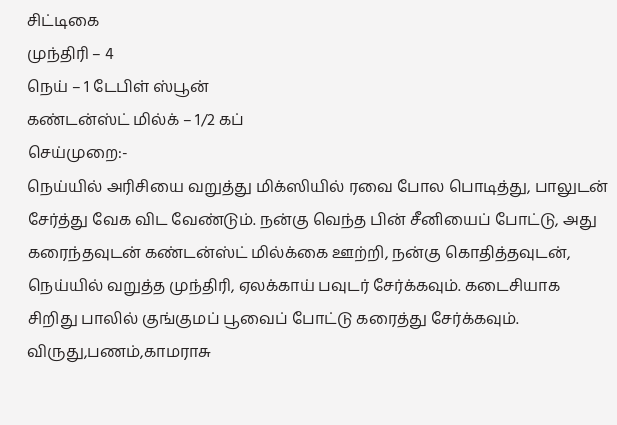சிட்டிகை
முந்திரி – 4
நெய் – 1 டேபிள் ஸ்பூன்
கண்டன்ஸ்ட் மில்க் – 1/2 கப்
செய்முறை:-
நெய்யில் அரிசியை வறுத்து மிக்ஸியில் ரவை போல பொடித்து, பாலுடன் சேர்த்து வேக விட வேண்டும். நன்கு வெந்த பின் சீனியைப் போட்டு, அது கரைந்தவுடன் கண்டன்ஸ்ட் மில்க்கை ஊற்றி, நன்கு கொதித்தவுடன், நெய்யில் வறுத்த முந்திரி, ஏலக்காய் பவுடர் சேர்க்கவும். கடைசியாக சிறிது பாலில் குங்குமப் பூவைப் போட்டு கரைத்து சேர்க்கவும்.
விருது,பணம்,காமராசு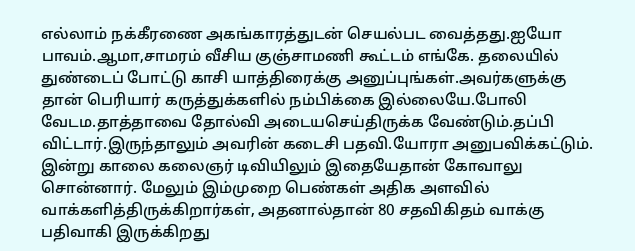எல்லாம் நக்கீரணை அகங்காரத்துடன் செயல்பட வைத்தது.ஐயோ பாவம்.ஆமா,சாமரம் வீசிய குஞ்சாமணி கூட்டம் எங்கே. தலையில் துண்டைப் போட்டு காசி யாத்திரைக்கு அனுப்புங்கள்.அவர்களுக்கு தான் பெரியார் கருத்துக்களில் நம்பிக்கை இல்லையே.போலி வேடம.தாத்தாவை தோல்வி அடையசெய்திருக்க வேண்டும்.தப்பி விட்டார்.இருந்தாலும் அவரின் கடைசி பதவி.யோரா அனுபவிக்கட்டும்.
இன்று காலை கலைஞர் டிவியிலும் இதையேதான் கோவாலு சொன்னார். மேலும் இம்முறை பெண்கள் அதிக அளவில் வாக்களித்திருக்கிறார்கள், அதனால்தான் 80 சதவிகிதம் வாக்கு பதிவாகி இருக்கிறது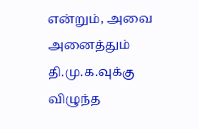என்றும், அவை அனைத்தும் தி.மு.க.வுக்கு விழுந்த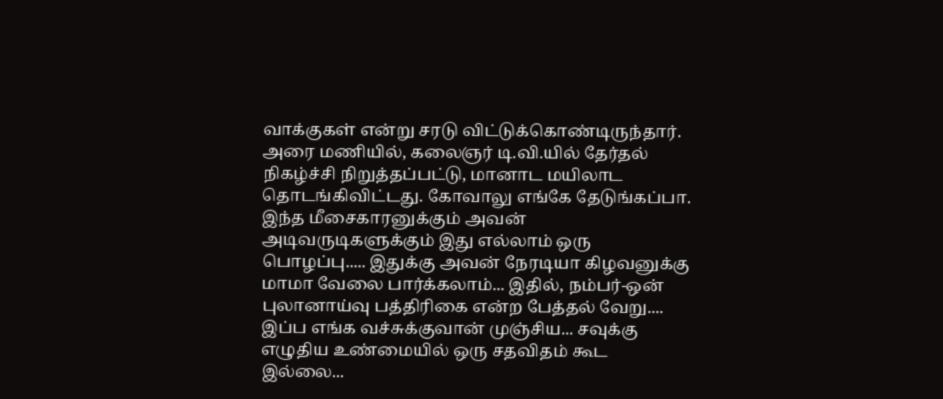வாக்குகள் என்று சரடு விட்டுக்கொண்டிருந்தார். அரை மணியில், கலைஞர் டி.வி.யில் தேர்தல் நிகழ்ச்சி நிறுத்தப்பட்டு, மானாட மயிலாட தொடங்கிவிட்டது. கோவாலு எங்கே தேடுங்கப்பா.
இந்த மீசைகாரனுக்கும் அவன் அடிவருடிகளுக்கும் இது எல்லாம் ஒரு பொழப்பு..... இதுக்கு அவன் நேரடியா கிழவனுக்கு மாமா வேலை பார்க்கலாம்... இதில், நம்பர்-ஒன் புலானாய்வு பத்திரிகை என்ற பேத்தல் வேறு.... இப்ப எங்க வச்சுக்குவான் முஞ்சிய... சவுக்கு எழுதிய உண்மையில் ஒரு சதவிதம் கூட இல்லை...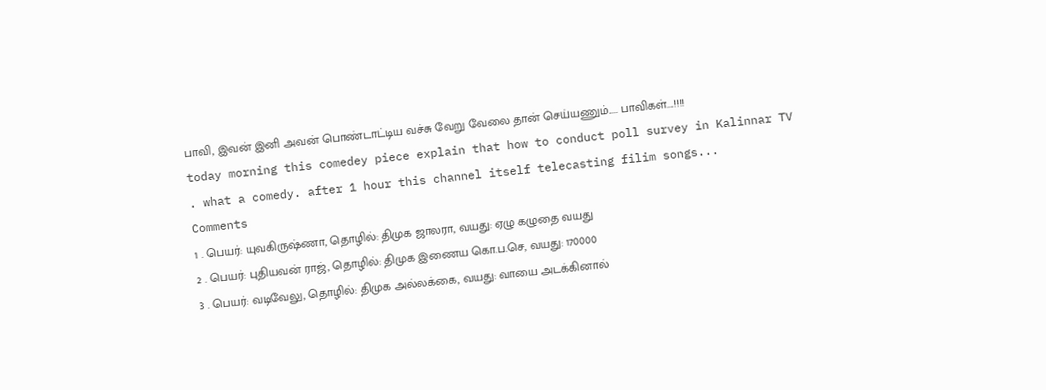பாவி, இவன் இனி அவன் பொண்டாட்டிய வச்சு வேறு வேலை தான் செய்யணும்..... பாவிகள்....!!!!
today morning this comedey piece explain that how to conduct poll survey in Kalinnar TV . what a comedy. after 1 hour this channel itself telecasting filim songs...
Comments
1 . பெயர்: யுவகிருஷ்ணா, தொழில்: திமுக ஜாலரா, வயது: ஏழு கழுதை வயது
2 . பெயர்: புதியவன் ராஜ், தொழில்: திமுக இணைய கொ.ப.செ, வயது: 170000
3 . பெயர்: வடிவேலு, தொழில்: திமுக அல்லக்கை, வயது: வாயை அடக்கினால்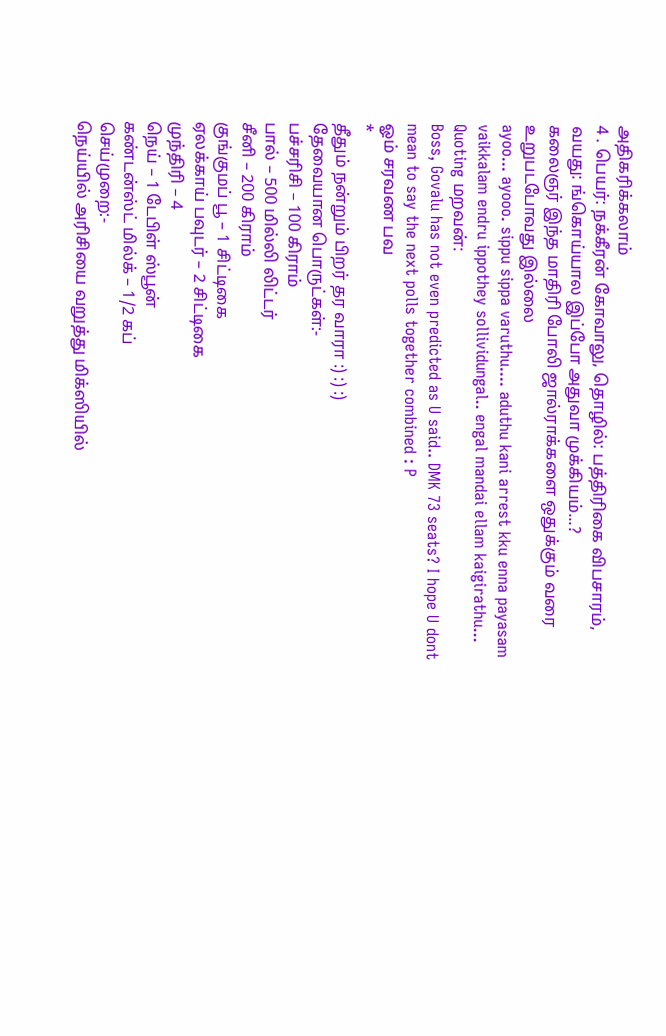அதிகரிக்கலாம்
4 . பெயர்: நக்கீரன் கோவாலு, தொழில்: பத்திரிகை விபசாரம், வயது: ங்கொய்யால இப்போ அதுவா முக்கியம்...?
கலைஞர் இந்த மாதிரி போலி ஜால்ராக்களை ஒதுக்கும் வரை உறுபடபோவது இல்லை
ayoo... ayooo. sippu sippa varuthu.... aduthu kani arrest kku enna payasam vaikkalam endru ippothey sollividungal.. engal mandai ellam kaigirathu...
Quoting மறவன்:
Boss, Govalu has not even predicted as U said.. DMK 73 seats? I hope U dont mean to say the next polls together combined : P
ஓம் சரவண பவ
*
தீதும் நன்றும் பிறர் தர வாரா :) :) :)
தேவையான பொருட்கள்:-
பச்சரிசி – 100 கிராம்
பால் – 500 மில்லி லிட்டர்
சீனி – 200 கிராம்
குங்குமப் பூ – 1 சிட்டிகை
ஏலக்காய் பவுடர் – 2 சிட்டிகை
முந்திரி – 4
நெய் – 1 டேபிள் ஸ்பூன்
கண்டன்ஸ்ட் மில்க் – 1/2 கப்
செய்முறை:-
நெய்யில் அரிசியை வறுத்து மிக்ஸியில்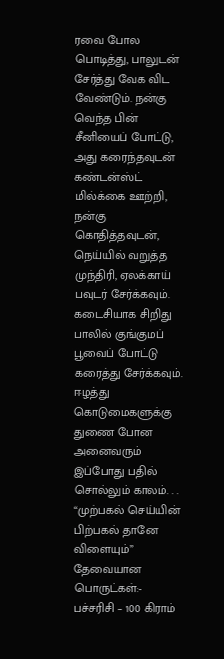ரவை போல பொடித்து, பாலுடன் சேர்த்து வேக விட வேண்டும். நன்கு வெந்த பின் சீனியைப் போட்டு, அது கரைந்தவுடன் கண்டன்ஸ்ட் மில்க்கை ஊற்றி, நன்கு கொதித்தவுடன், நெய்யில் வறுத்த முந்திரி, ஏலக்காய் பவுடர் சேர்க்கவும். கடைசியாக சிறிது பாலில் குங்குமப் பூவைப் போட்டு கரைத்து சேர்க்கவும்.
ஈழத்து கொடுமைகளுக்கு துணை போன அனைவரும் இப்போது பதில் சொல்லும் காலம். . .
“முற்பகல் செய்யின் பிற்பகல் தானே விளையும்”
தேவையான பொருட்கள்:-
பச்சரிசி – 100 கிராம்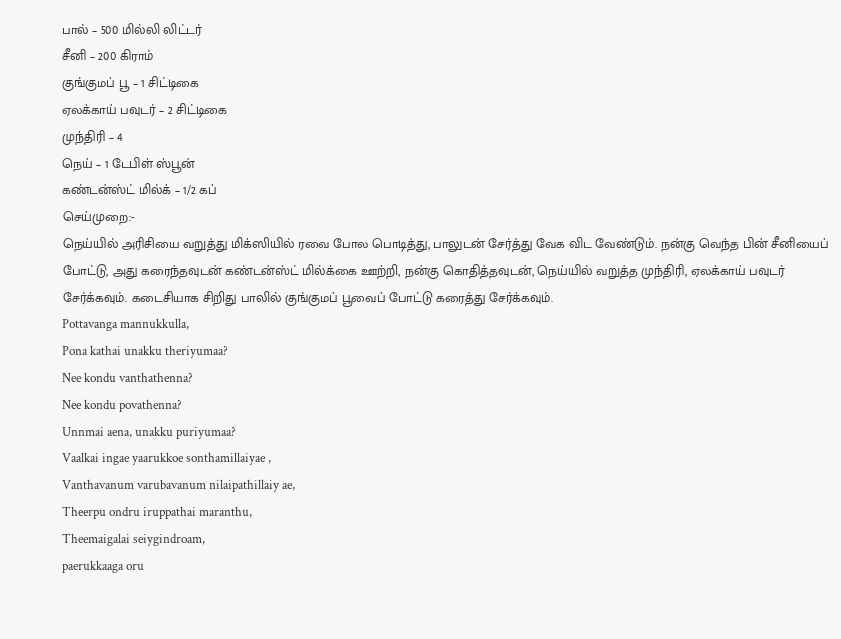பால் – 500 மில்லி லிட்டர்
சீனி – 200 கிராம்
குங்குமப் பூ – 1 சிட்டிகை
ஏலக்காய் பவுடர் – 2 சிட்டிகை
முந்திரி – 4
நெய் – 1 டேபிள் ஸ்பூன்
கண்டன்ஸ்ட் மில்க் – 1/2 கப்
செய்முறை:-
நெய்யில் அரிசியை வறுத்து மிக்ஸியில் ரவை போல பொடித்து, பாலுடன் சேர்த்து வேக விட வேண்டும். நன்கு வெந்த பின் சீனியைப் போட்டு, அது கரைந்தவுடன் கண்டன்ஸ்ட் மில்க்கை ஊற்றி, நன்கு கொதித்தவுடன், நெய்யில் வறுத்த முந்திரி, ஏலக்காய் பவுடர் சேர்க்கவும். கடைசியாக சிறிது பாலில் குங்குமப் பூவைப் போட்டு கரைத்து சேர்க்கவும்.
Pottavanga mannukkulla,
Pona kathai unakku theriyumaa?
Nee kondu vanthathenna?
Nee kondu povathenna?
Unnmai aena, unakku puriyumaa?
Vaalkai ingae yaarukkoe sonthamillaiyae ,
Vanthavanum varubavanum nilaipathillaiy ae,
Theerpu ondru iruppathai maranthu,
Theemaigalai seiygindroam,
paerukkaaga oru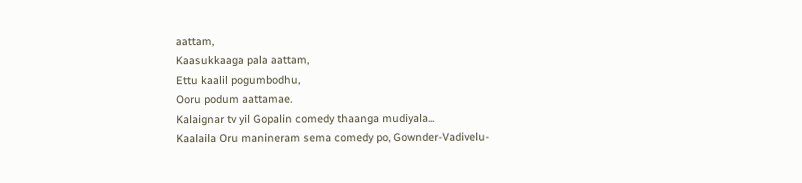aattam,
Kaasukkaaga pala aattam,
Ettu kaalil pogumbodhu,
Ooru podum aattamae.
Kalaignar tv yil Gopalin comedy thaanga mudiyala...
Kaalaila Oru manineram sema comedy po, Gownder-Vadivelu-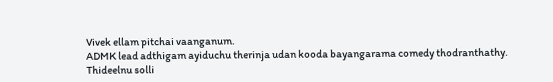Vivek ellam pitchai vaanganum.
ADMK lead adthigam ayiduchu therinja udan kooda bayangarama comedy thodranthathy.
Thideelnu solli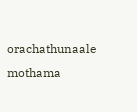orachathunaale mothama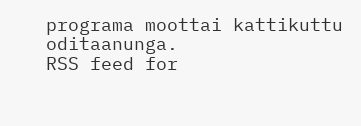programa moottai kattikuttu oditaanunga.
RSS feed for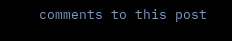comments to this post